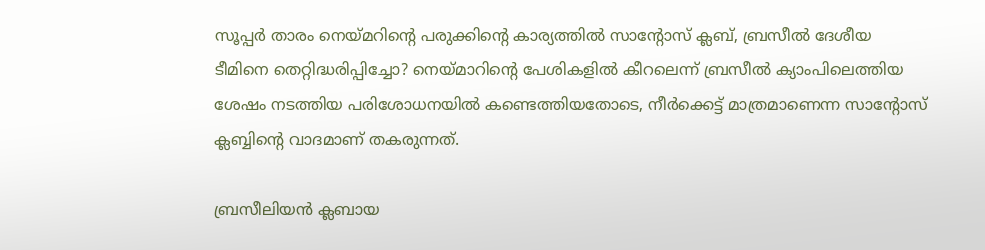സൂപ്പര്‍ താരം നെയ്മറിന്റെ പരുക്കിന്റെ കാര്യത്തില്‍ സാന്റോസ് ക്ലബ്, ബ്രസീല്‍ ദേശീയ ടീമിനെ തെറ്റിദ്ധരിപ്പിച്ചോ? നെയ്മാറിന്റെ പേശികളിൽ കീറലെന്ന് ബ്രസീല്‍ ക്യാംപിലെത്തിയ ശേഷം നടത്തിയ പരിശോധനയില്‍ കണ്ടെത്തിയതോടെ, നീര്‍ക്കെട്ട് മാത്രമാണെന്ന സാന്റോസ് ക്ലബ്ബിന്റെ വാദമാണ് തകരുന്നത്.

ബ്രസീലിയന്‍ ക്ലബായ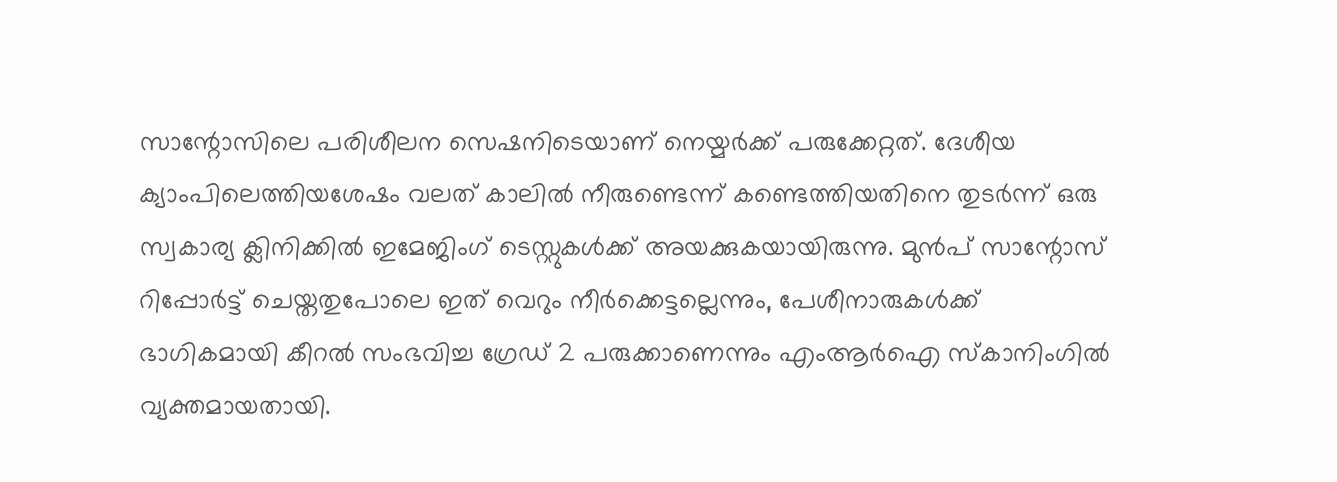സാന്റോസിലെ പരിശീലന സെഷനിടെയാണ് നെയ്മര്‍ക്ക് പരുക്കേറ്റത്. ദേശീയ ക്യാംപിലെത്തിയശേഷം വലത് കാലില്‍ നീരുണ്ടെന്ന് കണ്ടെത്തിയതിനെ തുടര്‍ന്ന് ഒരു സ്വകാര്യ ക്ലിനിക്കിൽ ഇമേജിംഗ് ടെസ്റ്റുകൾക്ക് അയക്കുകയായിരുന്നു. മുൻപ് സാന്റോസ് റിപ്പോർട്ട് ചെയ്തതുപോലെ ഇത് വെറും നീർക്കെട്ടല്ലെന്നും, പേശീനാരുകൾക്ക് ഭാഗികമായി കീറൽ സംഭവിച്ച ഗ്രേഡ് 2 പരുക്കാണെന്നും എംആർഐ സ്കാനിംഗിൽ വ്യക്തമായതായി.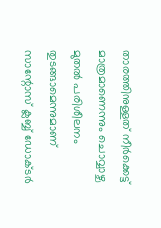താരത്തിനുള്ളത് നീർക്കെട്ട് മാത്രമാണെന്നും ചൊവ്വാഴ്ച മുതൽ പരിശീലനം തുടങ്ങാമെന്നുമാണ് സാന്റോസ് ക്ലബ്ബ് ഡോക്ടർ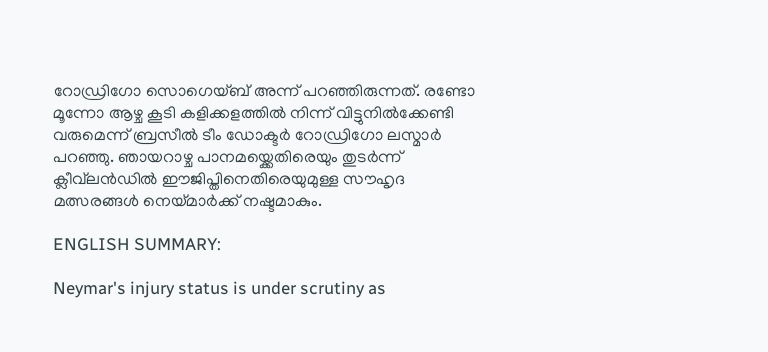റോഡ്രിഗോ സൊഗെയ്ബ് അന്ന് പറഞ്ഞിരുന്നത്. രണ്ടോ മൂന്നോ ആഴ്ച കൂടി കളിക്കളത്തിൽ നിന്ന് വിട്ടുനിൽക്കേണ്ടി വരുമെന്ന് ബ്രസീല്‍ ടീം ഡോക്ടര്‍ റോഡ്രിഗോ ലസ്മാർ പറഞ്ഞു. ഞായറാഴ്ച പാനമയ്ക്കെതിരെയും തുടർന്ന് ക്ലീവ്‌ലൻഡിൽ ഈജിപ്തിനെതിരെയുമുള്ള സൗഹൃദ മത്സരങ്ങൾ നെയ്മാര്‍ക്ക് നഷ്ടമാകും.

ENGLISH SUMMARY:

Neymar's injury status is under scrutiny as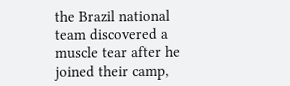the Brazil national team discovered a muscle tear after he joined their camp,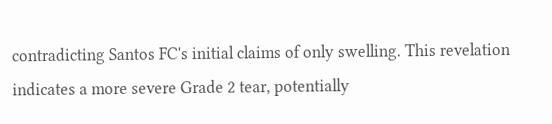contradicting Santos FC's initial claims of only swelling. This revelation indicates a more severe Grade 2 tear, potentially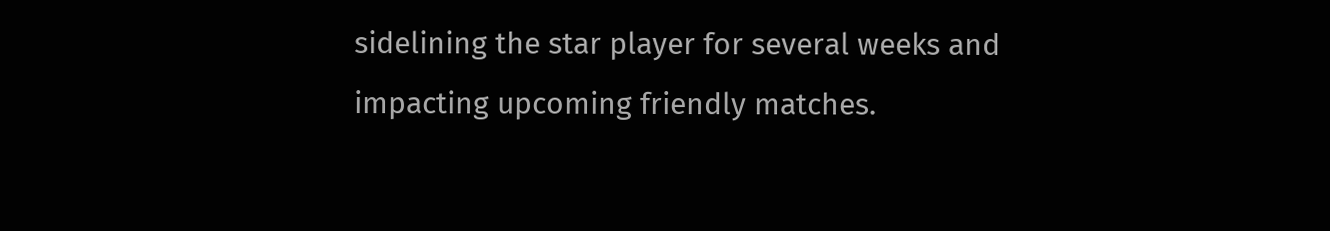sidelining the star player for several weeks and impacting upcoming friendly matches.